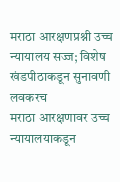मराठा आरक्षणप्रश्नी उच्च न्यायालय सज्ज; विशेष खंडपीठाकडून सुनावणी लवकरच
मराठा आरक्षणावर उच्च न्यायालयाकडून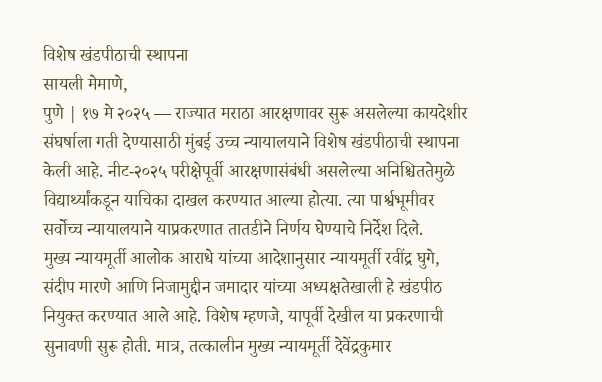विशेष खंडपीठाची स्थापना
सायली मेमाणे,
पुणे | १७ मे २०२५ — राज्यात मराठा आरक्षणावर सुरू असलेल्या कायदेशीर संघर्षाला गती देण्यासाठी मुंबई उच्च न्यायालयाने विशेष खंडपीठाची स्थापना केली आहे. नीट-२०२५ परीक्षेपूर्वी आरक्षणासंबंधी असलेल्या अनिश्चिततेमुळे विद्यार्थ्यांकडून याचिका दाखल करण्यात आल्या होत्या. त्या पार्श्वभूमीवर सर्वोच्च न्यायालयाने याप्रकरणात तातडीने निर्णय घेण्याचे निर्देश दिले.
मुख्य न्यायमूर्ती आलोक आराधे यांच्या आदेशानुसार न्यायमूर्ती रवींद्र घुगे, संदीप मारणे आणि निजामुद्दीन जमादार यांच्या अध्यक्षतेखाली हे खंडपीठ नियुक्त करण्यात आले आहे. विशेष म्हणजे, यापूर्वी देखील या प्रकरणाची सुनावणी सुरू होती. मात्र, तत्कालीन मुख्य न्यायमूर्ती देवेंद्रकुमार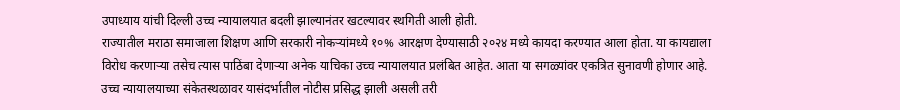उपाध्याय यांची दिल्ली उच्च न्यायालयात बदली झाल्यानंतर खटल्यावर स्थगिती आली होती.
राज्यातील मराठा समाजाला शिक्षण आणि सरकारी नोकऱ्यांमध्ये १०% आरक्षण देण्यासाठी २०२४ मध्ये कायदा करण्यात आला होता. या कायद्याला विरोध करणाऱ्या तसेच त्यास पाठिंबा देणाऱ्या अनेक याचिका उच्च न्यायालयात प्रलंबित आहेत. आता या सगळ्यांवर एकत्रित सुनावणी होणार आहे.
उच्च न्यायालयाच्या संकेतस्थळावर यासंदर्भातील नोटीस प्रसिद्ध झाली असली तरी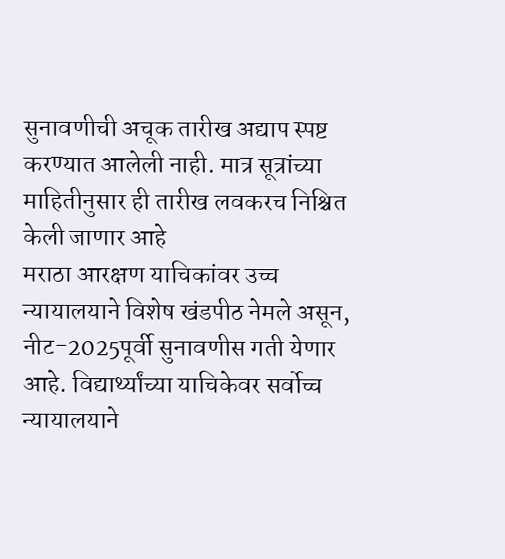सुनावणीची अचूक तारीख अद्याप स्पष्ट करण्यात आलेली नाही. मात्र सूत्रांच्या माहितीनुसार ही तारीख लवकरच निश्चित केली जाणार आहे
मराठा आरक्षण याचिकांवर उच्च न्यायालयाने विशेष खंडपीठ नेमले असून, नीट-2025पूर्वी सुनावणीस गती येणार आहे. विद्यार्थ्यांच्या याचिकेवर सर्वोच्च न्यायालयाने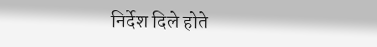निर्देश दिले होते